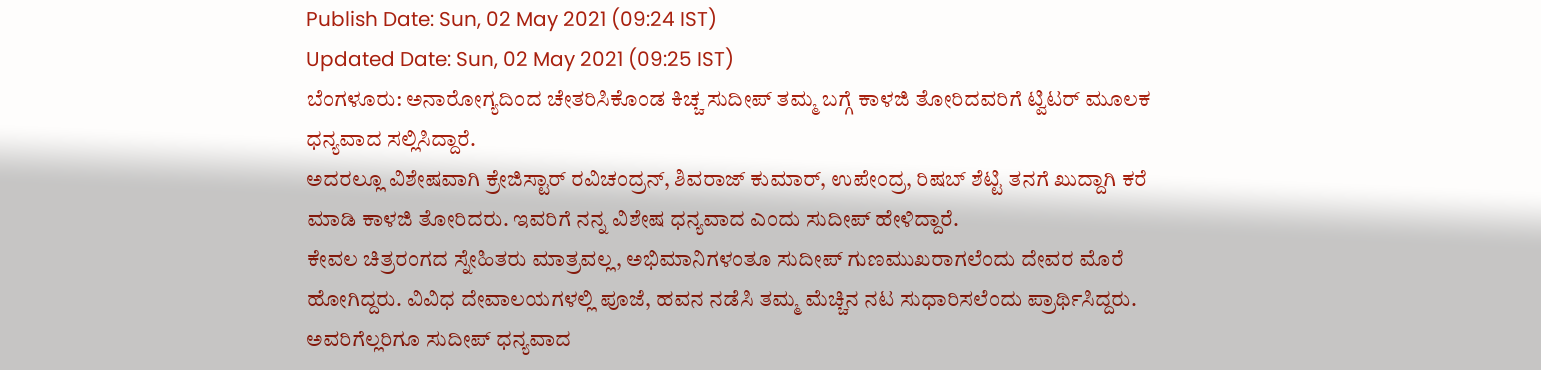Publish Date: Sun, 02 May 2021 (09:24 IST)
Updated Date: Sun, 02 May 2021 (09:25 IST)
ಬೆಂಗಳೂರು: ಅನಾರೋಗ್ಯದಿಂದ ಚೇತರಿಸಿಕೊಂಡ ಕಿಚ್ಚ ಸುದೀಪ್ ತಮ್ಮ ಬಗ್ಗೆ ಕಾಳಜಿ ತೋರಿದವರಿಗೆ ಟ್ವಿಟರ್ ಮೂಲಕ ಧನ್ಯವಾದ ಸಲ್ಲಿಸಿದ್ದಾರೆ.
ಅದರಲ್ಲೂ ವಿಶೇಷವಾಗಿ ಕ್ರೇಜಿಸ್ಟಾರ್ ರವಿಚಂದ್ರನ್, ಶಿವರಾಜ್ ಕುಮಾರ್, ಉಪೇಂದ್ರ, ರಿಷಬ್ ಶೆಟ್ಟಿ ತನಗೆ ಖುದ್ದಾಗಿ ಕರೆ ಮಾಡಿ ಕಾಳಜಿ ತೋರಿದರು. ಇವರಿಗೆ ನನ್ನ ವಿಶೇಷ ಧನ್ಯವಾದ ಎಂದು ಸುದೀಪ್ ಹೇಳಿದ್ದಾರೆ.
ಕೇವಲ ಚಿತ್ರರಂಗದ ಸ್ನೇಹಿತರು ಮಾತ್ರವಲ್ಲ, ಅಭಿಮಾನಿಗಳಂತೂ ಸುದೀಪ್ ಗುಣಮುಖರಾಗಲೆಂದು ದೇವರ ಮೊರೆ ಹೋಗಿದ್ದರು. ವಿವಿಧ ದೇವಾಲಯಗಳಲ್ಲಿ ಪೂಜೆ, ಹವನ ನಡೆಸಿ ತಮ್ಮ ಮೆಚ್ಚಿನ ನಟ ಸುಧಾರಿಸಲೆಂದು ಪ್ರಾರ್ಥಿಸಿದ್ದರು. ಅವರಿಗೆಲ್ಲರಿಗೂ ಸುದೀಪ್ ಧನ್ಯವಾದ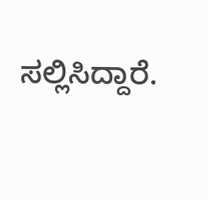ಸಲ್ಲಿಸಿದ್ದಾರೆ.